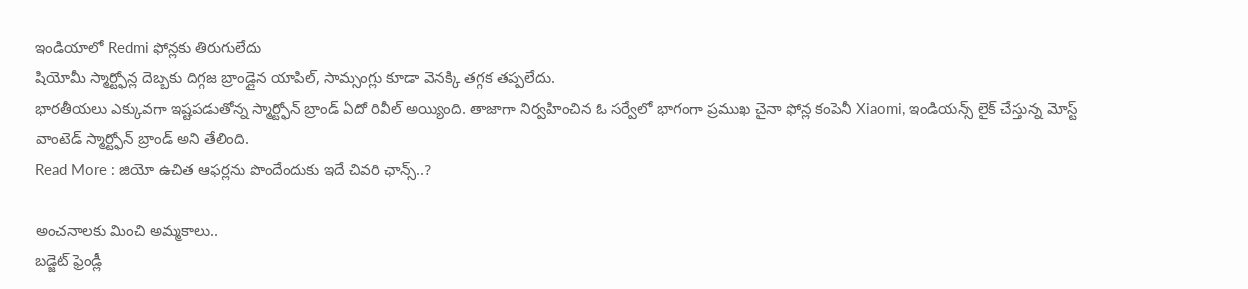ఇండియాలో Redmi ఫోన్లకు తిరుగులేదు
షియోమీ స్మార్ట్ఫోన్ల దెబ్బకు దిగ్గజ బ్రాండ్లైన యాపిల్, సామ్సంగ్లు కూడా వెనక్కి తగ్గక తప్పలేదు.
భారతీయలు ఎక్కువగా ఇష్టపడుతోన్న స్మార్ట్ఫోన్ బ్రాండ్ ఏదో రివీల్ అయ్యింది. తాజాగా నిర్వహించిన ఓ సర్వేలో భాగంగా ప్రముఖ చైనా ఫోన్ల కంపెనీ Xiaomi, ఇండియన్స్ లైక్ చేస్తున్న మోస్ట్ వాంటెడ్ స్మార్ట్ఫోన్ బ్రాండ్ అని తేలింది.
Read More : జియో ఉచిత ఆఫర్లను పొందేందుకు ఇదే చివరి ఛాన్స్..?

అంచనాలకు మించి అమ్మకాలు..
బడ్జెట్ ఫ్రెండ్లీ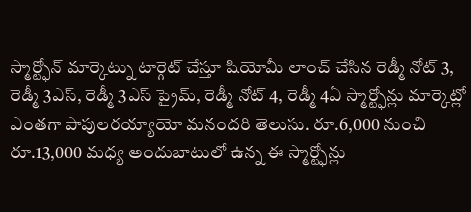స్మార్ట్ఫోన్ మార్కెట్ను టార్గెట్ చేస్తూ షియోమీ లాంచ్ చేసిన రెడ్మీ నోట్ 3, రెడ్మీ 3ఎస్, రెడ్మీ 3ఎస్ ప్రైమ్, రెడ్మీ నోట్ 4, రెడ్మీ 4ఏ స్మార్ట్ఫోన్లు మార్కెట్లో ఎంతగా పాపులరయ్యాయో మనందరి తెలుసు. రూ.6,000 నుంచి రూ.13,000 మధ్య అందుబాటులో ఉన్న ఈ స్మార్ట్ఫోన్లు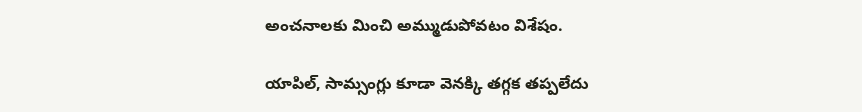అంచనాలకు మించి అమ్ముడుపోవటం విశేషం.

యాపిల్, సామ్సంగ్లు కూడా వెనక్కి తగ్గక తప్పలేదు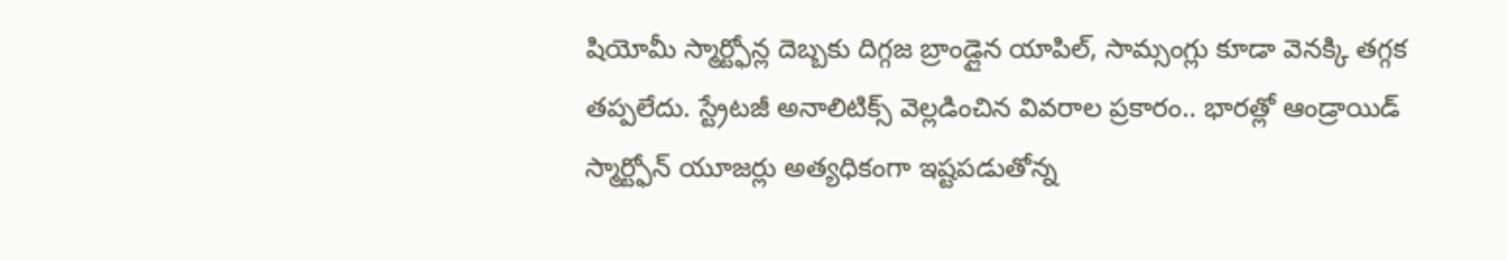షియోమీ స్మార్ట్ఫోన్ల దెబ్బకు దిగ్గజ బ్రాండ్లైన యాపిల్, సామ్సంగ్లు కూడా వెనక్కి తగ్గక తప్పలేదు. స్ట్రేటజీ అనాలిటిక్స్ వెల్లడించిన వివరాల ప్రకారం.. భారత్లో ఆండ్రాయిడ్ స్మార్ట్ఫోన్ యూజర్లు అత్యధికంగా ఇష్టపడుతోన్న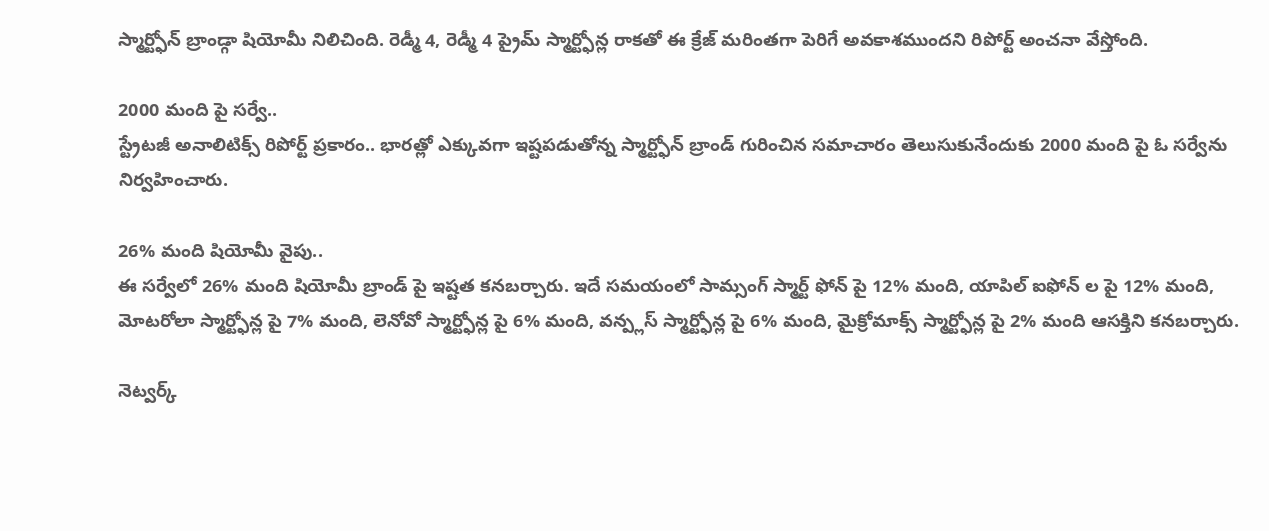స్మార్ట్ఫోన్ బ్రాండ్గా షియోమీ నిలిచింది. రెడ్మీ 4, రెడ్మీ 4 ప్రైమ్ స్మార్ట్ఫోన్ల రాకతో ఈ క్రేజ్ మరింతగా పెరిగే అవకాశముందని రిపోర్ట్ అంచనా వేస్తోంది.

2000 మంది పై సర్వే..
స్ట్రేటజీ అనాలిటిక్స్ రిపోర్ట్ ప్రకారం.. భారత్లో ఎక్కువగా ఇష్టపడుతోన్న స్మార్ట్ఫోన్ బ్రాండ్ గురించిన సమాచారం తెలుసుకునేందుకు 2000 మంది పై ఓ సర్వేను నిర్వహించారు.

26% మంది షియోమీ వైపు..
ఈ సర్వేలో 26% మంది షియోమీ బ్రాండ్ పై ఇష్టత కనబర్చారు. ఇదే సమయంలో సామ్సంగ్ స్మార్ట్ ఫోన్ పై 12% మంది, యాపిల్ ఐఫోన్ ల పై 12% మంది, మోటరోలా స్మార్ట్ఫోన్ల పై 7% మంది, లెనోవో స్మార్ట్ఫోన్ల పై 6% మంది, వన్ప్లస్ స్మార్ట్ఫోన్ల పై 6% మంది, మైక్రోమాక్స్ స్మార్ట్ఫోన్ల పై 2% మంది ఆసక్తిని కనబర్చారు.

నెట్వర్క్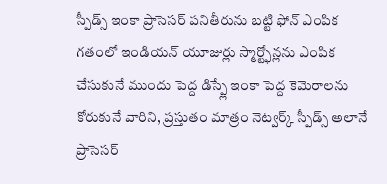స్పీడ్స్ ఇంకా ప్రాసెసర్ పనితీరును బట్టి ఫోన్ ఎంపిక
గతంలో ఇండియన్ యూజుర్లు స్మార్ట్ఫోన్లను ఎంపిక చేసుకునే ముందు పెద్ద డిస్ప్లే ఇంకా పెద్ద కెమెరాలను కోరుకునే వారిని, ప్రస్తుతం మాత్రం నెట్వర్క్ స్పీడ్స్ అలానే ప్రాసెసర్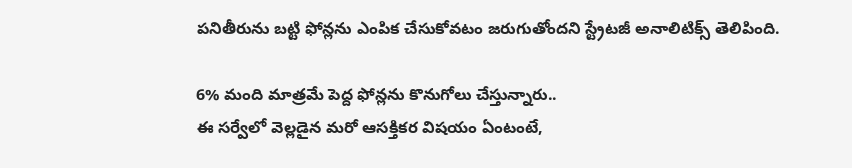పనితీరును బట్టి ఫోన్లను ఎంపిక చేసుకోవటం జరుగుతోందని స్ట్రేటజీ అనాలిటిక్స్ తెలిపింది.

6% మంది మాత్రమే పెద్ద ఫోన్లను కొనుగోలు చేస్తున్నారు..
ఈ సర్వేలో వెల్లడైన మరో ఆసక్తికర విషయం ఏంటంటే,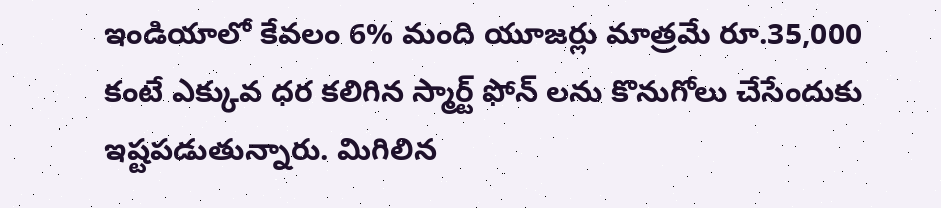ఇండియాలో కేవలం 6% మంది యూజర్లు మాత్రమే రూ.35,000 కంటే ఎక్కువ ధర కలిగిన స్మార్ట్ ఫోన్ లను కొనుగోలు చేసేందుకు ఇష్టపడుతున్నారు. మిగిలిన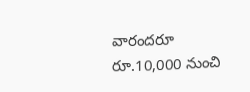వారందరూ రూ.10,000 నుంచి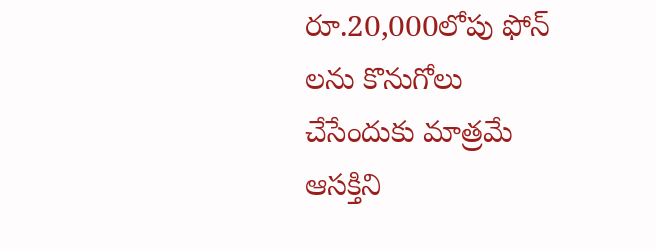రూ.20,000లోపు ఫోన్ లను కొనుగోలు చేసేందుకు మాత్రమే ఆసక్తిని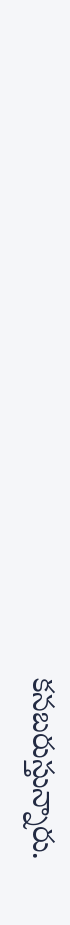కనబరుస్తున్నారు.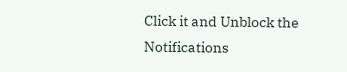Click it and Unblock the Notifications